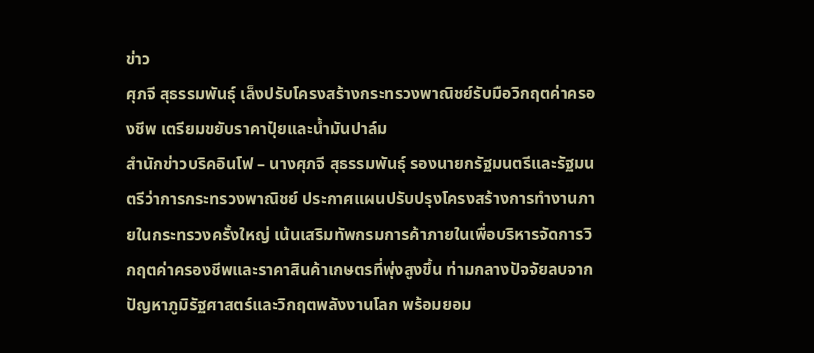ข่าว
ศุภจี สุธรรมพันธุ์ เล็งปรับโครงสร้างกระทรวงพาณิชย์รับมือวิกฤตค่าครองชีพ เตรียมขยับราคาปุ๋ยและน้ำมันปาล์ม
สำนักข่าวบริคอินโฟ – นางศุภจี สุธรรมพันธุ์ รองนายกรัฐมนตรีและรัฐมนตรีว่าการกระทรวงพาณิชย์ ประกาศแผนปรับปรุงโครงสร้างการทำงานภายในกระทรวงครั้งใหญ่ เน้นเสริมทัพกรมการค้าภายในเพื่อบริหารจัดการวิกฤตค่าครองชีพและราคาสินค้าเกษตรที่พุ่งสูงขึ้น ท่ามกลางปัจจัยลบจากปัญหาภูมิรัฐศาสตร์และวิกฤตพลังงานโลก พร้อมยอม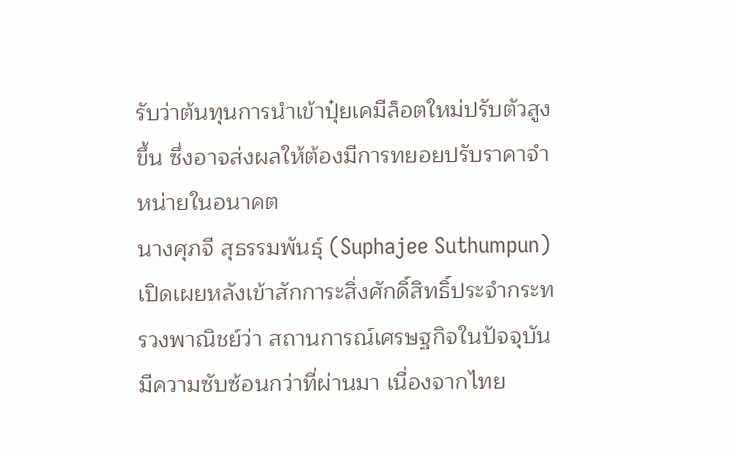รับว่าต้นทุนการนำเข้าปุ๋ยเคมีล็อตใหม่ปรับตัวสูงขึ้น ซึ่งอาจส่งผลให้ต้องมีการทยอยปรับราคาจำหน่ายในอนาคต
นางศุภจี สุธรรมพันธุ์ (Suphajee Suthumpun) เปิดเผยหลังเข้าสักการะสิ่งศักดิ์สิทธิ์ประจำกระทรวงพาณิชย์ว่า สถานการณ์เศรษฐกิจในปัจจุบันมีความซับซ้อนกว่าที่ผ่านมา เนื่องจากไทย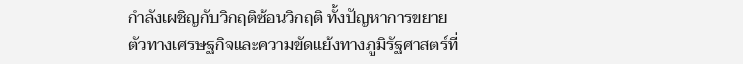กำลังเผชิญกับวิกฤติซ้อนวิกฤติ ทั้งปัญหาการขยายตัวทางเศรษฐกิจและความขัดแย้งทางภูมิรัฐศาสตร์ที่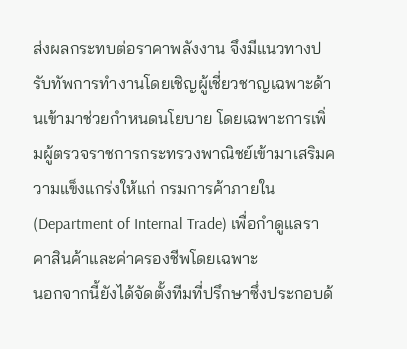ส่งผลกระทบต่อราคาพลังงาน จึงมีแนวทางปรับทัพการทำงานโดยเชิญผู้เชี่ยวชาญเฉพาะด้านเข้ามาช่วยกำหนดนโยบาย โดยเฉพาะการเพิ่มผู้ตรวจราชการกระทรวงพาณิชย์เข้ามาเสริมความแข็งแกร่งให้แก่ กรมการค้าภายใน (Department of Internal Trade) เพื่อกำดูแลราคาสินค้าและค่าครองชีพโดยเฉพาะ
นอกจากนี้ยังได้จัดตั้งทีมที่ปรึกษาซึ่งประกอบด้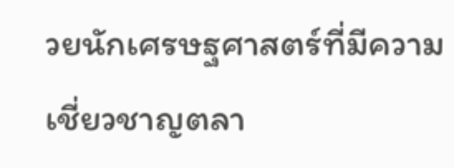วยนักเศรษฐศาสตร์ที่มีความเชี่ยวชาญตลา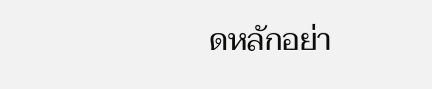ดหลักอย่า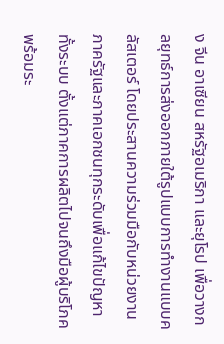ง จีน อาเซียน สหรัฐอเมริกา และยุโรป เพื่อวางกลยุทธ์การส่งออกภายใต้รูปแบบการทำงานแบบคลัสเตอร์ โดยประสานความร่วมมือกับหน่วยงานภาครัฐและภาคเอกชนทุกระดับเพื่อแก้ไขปัญหาทั้งระบบ ตั้งแต่ภาคการผลิตไปจนถึงมือผู้บริโภค พร้อมระ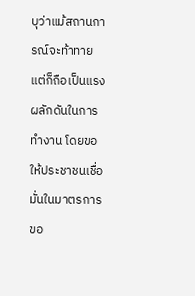บุว่าแม้สถานการณ์จะท้าทายแต่ก็ถือเป็นแรงผลักดันในการทำงาน โดยขอให้ประชาชนเชื่อมั่นในมาตรการขอ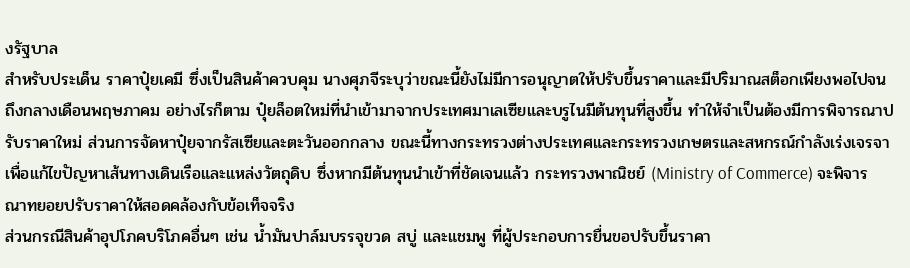งรัฐบาล
สำหรับประเด็น ราคาปุ๋ยเคมี ซึ่งเป็นสินค้าควบคุม นางศุภจีระบุว่าขณะนี้ยังไม่มีการอนุญาตให้ปรับขึ้นราคาและมีปริมาณสต็อกเพียงพอไปจนถึงกลางเดือนพฤษภาคม อย่างไรก็ตาม ปุ๋ยล็อตใหม่ที่นำเข้ามาจากประเทศมาเลเซียและบรูไนมีต้นทุนที่สูงขึ้น ทำให้จำเป็นต้องมีการพิจารณาปรับราคาใหม่ ส่วนการจัดหาปุ๋ยจากรัสเซียและตะวันออกกลาง ขณะนี้ทางกระทรวงต่างประเทศและกระทรวงเกษตรและสหกรณ์กำลังเร่งเจรจาเพื่อแก้ไขปัญหาเส้นทางเดินเรือและแหล่งวัตถุดิบ ซึ่งหากมีต้นทุนนำเข้าที่ชัดเจนแล้ว กระทรวงพาณิชย์ (Ministry of Commerce) จะพิจารณาทยอยปรับราคาให้สอดคล้องกับข้อเท็จจริง
ส่วนกรณีสินค้าอุปโภคบริโภคอื่นๆ เช่น น้ำมันปาล์มบรรจุขวด สบู่ และแชมพู ที่ผู้ประกอบการยื่นขอปรับขึ้นราคา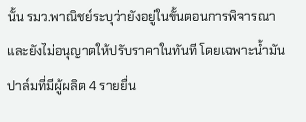นั้น รมว.พาณิชย์ระบุว่ายังอยู่ในขั้นตอนการพิจารณาและยังไม่อนุญาตให้ปรับราคาในทันที โดยเฉพาะน้ำมันปาล์มที่มีผู้ผลิต 4 รายยื่น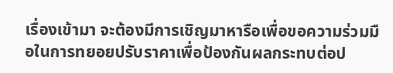เรื่องเข้ามา จะต้องมีการเชิญมาหารือเพื่อขอความร่วมมือในการทยอยปรับราคาเพื่อป้องกันผลกระทบต่อป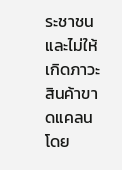ระชาชนและไม่ให้เกิดภาวะสินค้าขาดแคลน โดย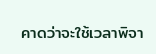คาดว่าจะใช้เวลาพิจา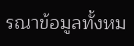รณาข้อมูลทั้งหม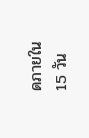ดภายใน 15 วัน